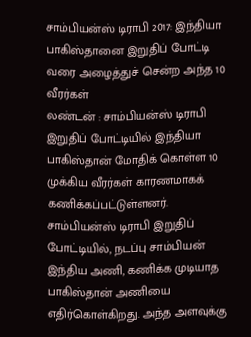சாம்பியன்ஸ் டிராபி 2017: இந்தியா பாகிஸ்தானை இறுதிப் போட்டி வரை அழைத்துச் சென்ற அந்த 10 வீரர்கள்
லண்டன் : சாம்பியன்ஸ் டிராபி இறுதிப் போட்டியில் இந்தியா பாகிஸ்தான் மோதிக் கொள்ள 10 முக்கிய வீரர்கள் காரணமாகக் கணிக்கப்பட்டுள்ளனர்.
சாம்பியன்ஸ் டிராபி இறுதிப் போட்டியில், நடப்பு சாம்பியன் இந்திய அணி, கணிக்க முடியாத பாகிஸ்தான் அணியை எதிர்கொள்கிறது. அந்த அளவுக்கு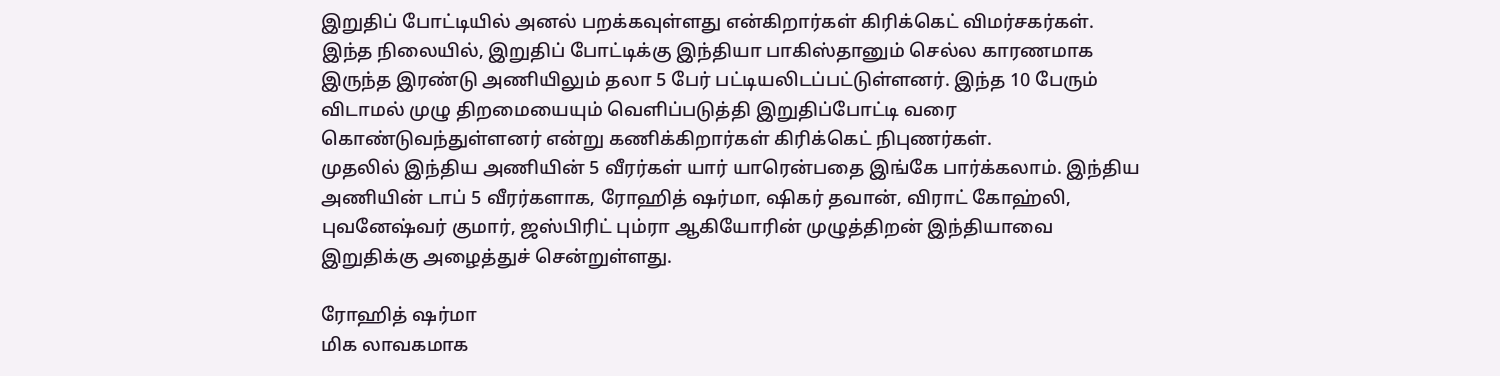இறுதிப் போட்டியில் அனல் பறக்கவுள்ளது என்கிறார்கள் கிரிக்கெட் விமர்சகர்கள்.
இந்த நிலையில், இறுதிப் போட்டிக்கு இந்தியா பாகிஸ்தானும் செல்ல காரணமாக இருந்த இரண்டு அணியிலும் தலா 5 பேர் பட்டியலிடப்பட்டுள்ளனர். இந்த 10 பேரும் விடாமல் முழு திறமையையும் வெளிப்படுத்தி இறுதிப்போட்டி வரை கொண்டுவந்துள்ளனர் என்று கணிக்கிறார்கள் கிரிக்கெட் நிபுணர்கள்.
முதலில் இந்திய அணியின் 5 வீரர்கள் யார் யாரென்பதை இங்கே பார்க்கலாம். இந்திய அணியின் டாப் 5 வீரர்களாக, ரோஹித் ஷர்மா, ஷிகர் தவான், விராட் கோஹ்லி, புவனேஷ்வர் குமார், ஜஸ்பிரிட் பும்ரா ஆகியோரின் முழுத்திறன் இந்தியாவை இறுதிக்கு அழைத்துச் சென்றுள்ளது.

ரோஹித் ஷர்மா
மிக லாவகமாக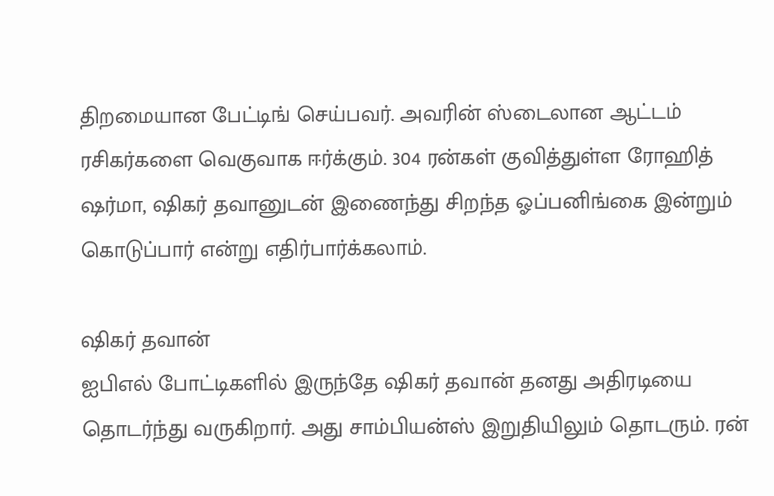திறமையான பேட்டிங் செய்பவர். அவரின் ஸ்டைலான ஆட்டம் ரசிகர்களை வெகுவாக ஈர்க்கும். 304 ரன்கள் குவித்துள்ள ரோஹித் ஷர்மா, ஷிகர் தவானுடன் இணைந்து சிறந்த ஓப்பனிங்கை இன்றும் கொடுப்பார் என்று எதிர்பார்க்கலாம்.

ஷிகர் தவான்
ஐபிஎல் போட்டிகளில் இருந்தே ஷிகர் தவான் தனது அதிரடியை தொடர்ந்து வருகிறார். அது சாம்பியன்ஸ் இறுதியிலும் தொடரும். ரன்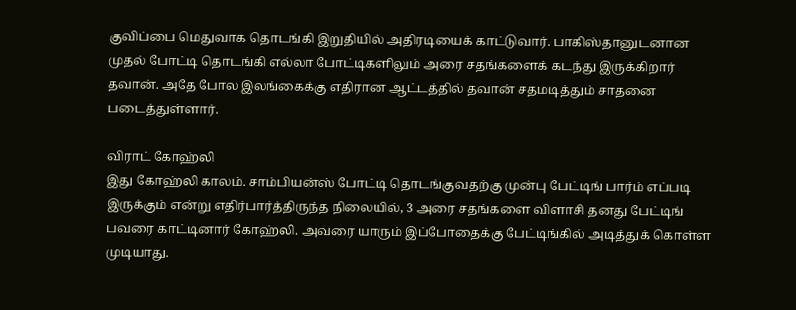குவிப்பை மெதுவாக தொடங்கி இறுதியில் அதிரடியைக் காட்டுவார். பாகிஸ்தானுடனான முதல் போட்டி தொடங்கி எல்லா போட்டிகளிலும் அரை சதங்களைக் கடந்து இருக்கிறார் தவான். அதே போல இலங்கைக்கு எதிரான ஆட்டத்தில் தவான் சதமடித்தும் சாதனை படைத்துள்ளார்.

விராட் கோஹ்லி
இது கோஹ்லி காலம். சாம்பியன்ஸ் போட்டி தொடங்குவதற்கு முன்பு பேட்டிங் பார்ம் எப்படி இருக்கும் என்று எதிர்பார்த்திருந்த நிலையில், 3 அரை சதங்களை விளாசி தனது பேட்டிங் பவரை காட்டினார் கோஹ்லி. அவரை யாரும் இப்போதைக்கு பேட்டிங்கில் அடித்துக் கொள்ள முடியாது.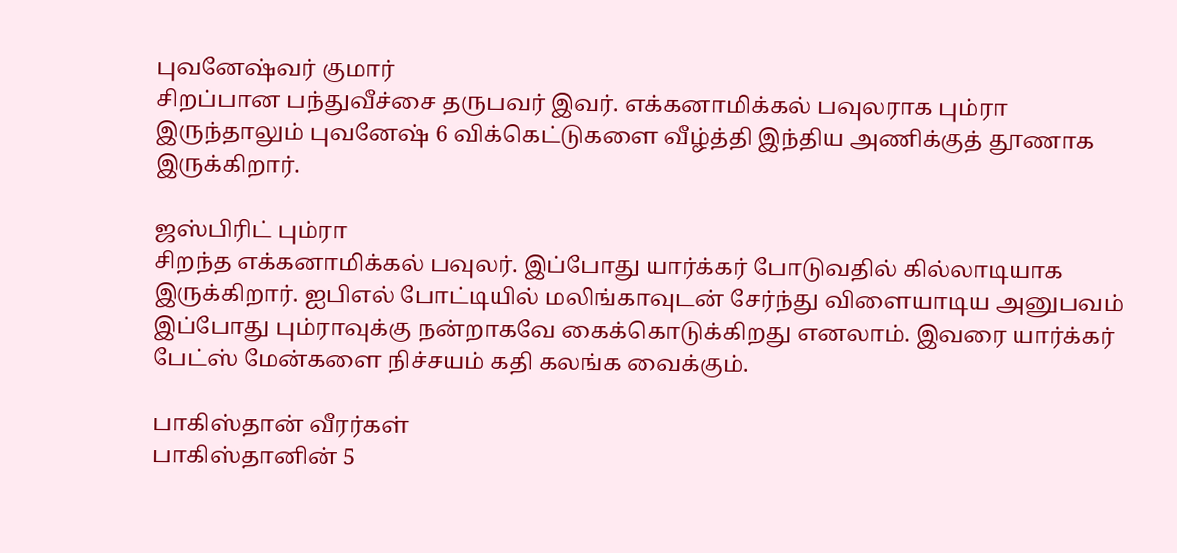புவனேஷ்வர் குமார்
சிறப்பான பந்துவீச்சை தருபவர் இவர். எக்கனாமிக்கல் பவுலராக பும்ரா இருந்தாலும் புவனேஷ் 6 விக்கெட்டுகளை வீழ்த்தி இந்திய அணிக்குத் தூணாக இருக்கிறார்.

ஜஸ்பிரிட் பும்ரா
சிறந்த எக்கனாமிக்கல் பவுலர். இப்போது யார்க்கர் போடுவதில் கில்லாடியாக இருக்கிறார். ஐபிஎல் போட்டியில் மலிங்காவுடன் சேர்ந்து விளையாடிய அனுபவம் இப்போது பும்ராவுக்கு நன்றாகவே கைக்கொடுக்கிறது எனலாம். இவரை யார்க்கர் பேட்ஸ் மேன்களை நிச்சயம் கதி கலங்க வைக்கும்.

பாகிஸ்தான் வீரர்கள்
பாகிஸ்தானின் 5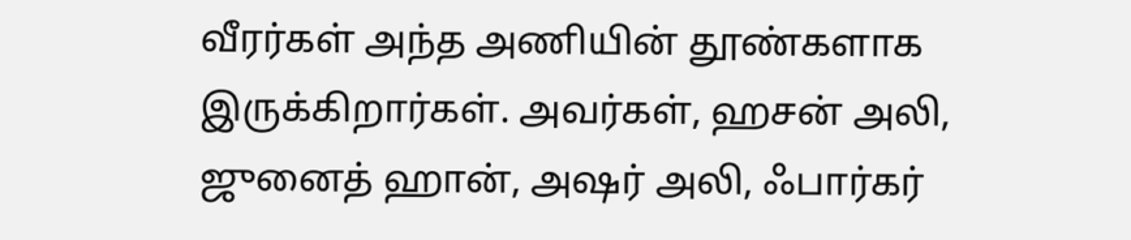வீரர்கள் அந்த அணியின் தூண்களாக இருக்கிறார்கள். அவர்கள், ஹசன் அலி, ஜுனைத் ஹான், அஷர் அலி, ஃபார்கர்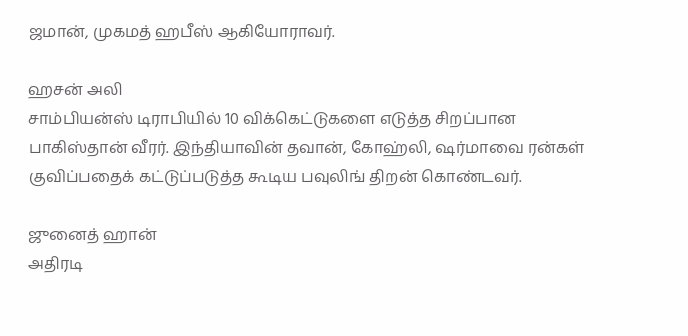ஜமான், முகமத் ஹபீஸ் ஆகியோராவர்.

ஹசன் அலி
சாம்பியன்ஸ் டிராபியில் 10 விக்கெட்டுகளை எடுத்த சிறப்பான பாகிஸ்தான் வீரர். இந்தியாவின் தவான், கோஹ்லி, ஷர்மாவை ரன்கள் குவிப்பதைக் கட்டுப்படுத்த கூடிய பவுலிங் திறன் கொண்டவர்.

ஜுனைத் ஹான்
அதிரடி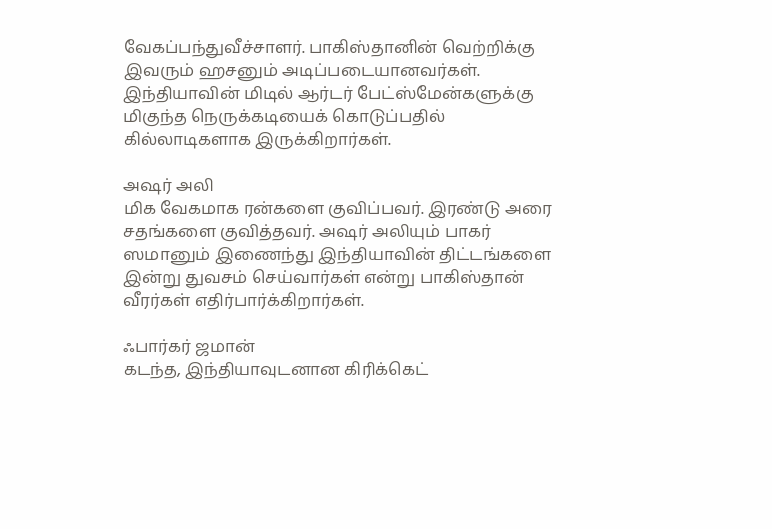வேகப்பந்துவீச்சாளர். பாகிஸ்தானின் வெற்றிக்கு இவரும் ஹசனும் அடிப்படையானவர்கள். இந்தியாவின் மிடில் ஆர்டர் பேட்ஸ்மேன்களுக்கு மிகுந்த நெருக்கடியைக் கொடுப்பதில் கில்லாடிகளாக இருக்கிறார்கள்.

அஷர் அலி
மிக வேகமாக ரன்களை குவிப்பவர். இரண்டு அரை சதங்களை குவித்தவர். அஷர் அலியும் பாகர் ஸமானும் இணைந்து இந்தியாவின் திட்டங்களை இன்று துவசம் செய்வார்கள் என்று பாகிஸ்தான் வீரர்கள் எதிர்பார்க்கிறார்கள்.

ஃபார்கர் ஜமான்
கடந்த, இந்தியாவுடனான கிரிக்கெட்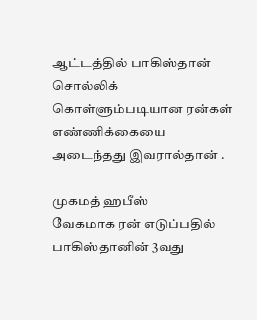ஆட்டத்தில் பாகிஸ்தான் சொல்லிக் கொள்ளும்படியான ரன்கள் எண்ணிக்கையை அடைந்தது இவரால்தான் .

முகமத் ஹபீஸ்
வேகமாக ரன் எடுப்பதில் பாகிஸ்தானின் 3வது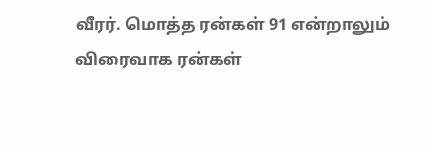வீரர். மொத்த ரன்கள் 91 என்றாலும் விரைவாக ரன்கள்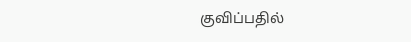குவிப்பதில்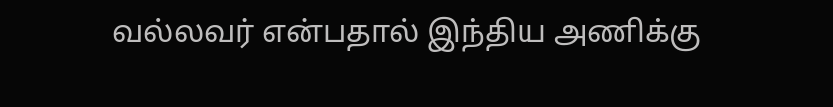வல்லவர் என்பதால் இந்திய அணிக்கு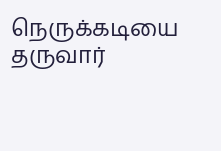நெருக்கடியை தருவார்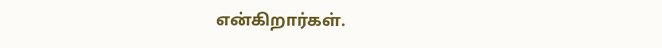என்கிறார்கள்.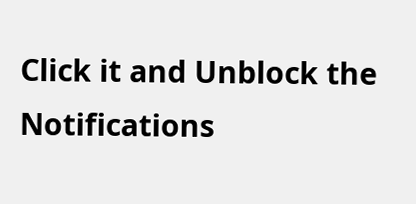Click it and Unblock the Notifications